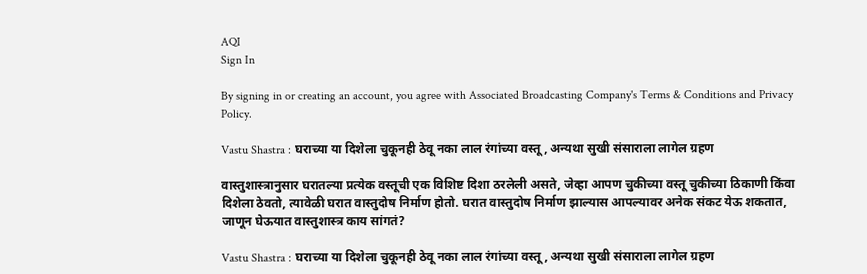AQI
Sign In

By signing in or creating an account, you agree with Associated Broadcasting Company's Terms & Conditions and Privacy Policy.

Vastu Shastra : घराच्या या दिशेला चुकूनही ठेवू नका लाल रंगांच्या वस्तू, अन्यथा सुखी संसाराला लागेल ग्रहण

वास्तुशास्त्रानुसार घरातल्या प्रत्येक वस्तूची एक विशिष्ट दिशा ठरलेली असते, जेव्हा आपण चुकीच्या वस्तू चुकीच्या ठिकाणी किंवा दिशेला ठेवतो, त्यावेळी घरात वास्तुदोष निर्माण होतो. घरात वास्तुदोष निर्माण झाल्यास आपल्यावर अनेक संकट येऊ शकतात, जाणून घेऊयात वास्तुशास्त्र काय सांगतं?

Vastu Shastra : घराच्या या दिशेला चुकूनही ठेवू नका लाल रंगांच्या वस्तू, अन्यथा सुखी संसाराला लागेल ग्रहण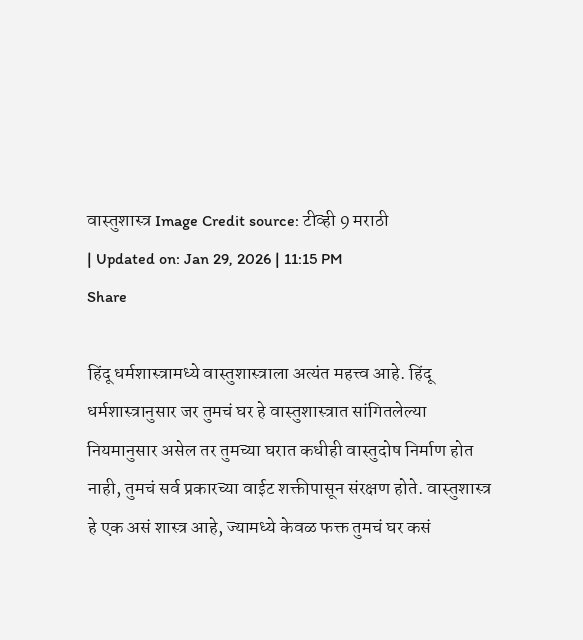वास्तुशास्त्र Image Credit source: टीव्ही 9 मराठी
| Updated on: Jan 29, 2026 | 11:15 PM
Share

हिंदू धर्मशास्त्रामध्ये वास्तुशास्त्राला अत्यंत महत्त्व आहे. हिंदू धर्मशास्त्रानुसार जर तुमचं घर हे वास्तुशास्त्रात सांगितलेल्या नियमानुसार असेल तर तुमच्या घरात कधीही वास्तुदोष निर्माण होत नाही, तुमचं सर्व प्रकारच्या वाईट शक्तीपासून संरक्षण होते. वास्तुशास्त्र हे एक असं शास्त्र आहे, ज्यामध्ये केवळ फक्त तुमचं घर कसं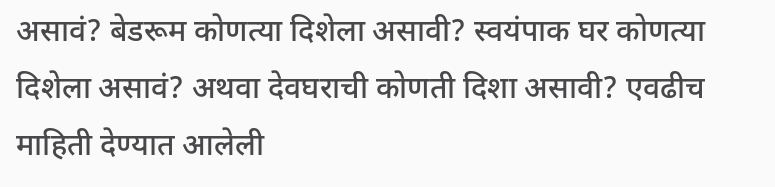असावं? बेडरूम कोणत्या दिशेला असावी? स्वयंपाक घर कोणत्या दिशेला असावं? अथवा देवघराची कोणती दिशा असावी? एवढीच माहिती देण्यात आलेली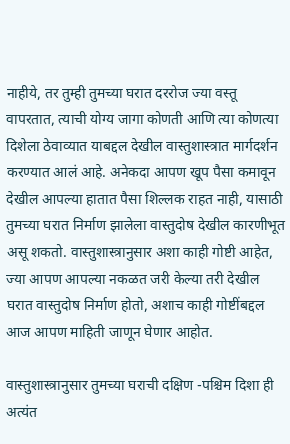नाहीये, तर तुम्ही तुमच्या घरात दररोज ज्या वस्तू वापरतात, त्याची योग्य जागा कोणती आणि त्या कोणत्या दिशेला ठेवाव्यात याबद्दल देखील वास्तुशास्त्रात मार्गदर्शन करण्यात आलं आहे. अनेकदा आपण खूप पैसा कमावून देखील आपल्या हातात पैसा शिल्लक राहत नाही, यासाठी तुमच्या घरात निर्माण झालेला वास्तुदोष देखील कारणीभूत असू शकतो. वास्तुशास्त्रानुसार अशा काही गोष्टी आहेत, ज्या आपण आपल्या नकळत जरी केल्या तरी देखील घरात वास्तुदोष निर्माण होतो, अशाच काही गोष्टींबद्दल आज आपण माहिती जाणून घेणार आहोत.

वास्तुशास्त्रानुसार तुमच्या घराची दक्षिण -पश्चिम दिशा ही अत्यंत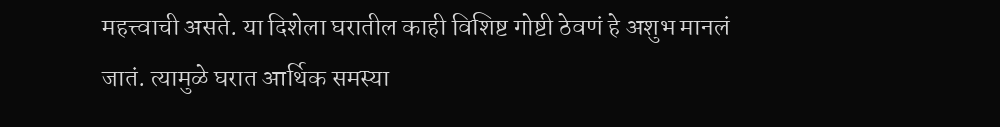महत्त्वाची असते. या दिशेला घरातील काही विशिष्ट गोष्टी ठेवणं हे अशुभ मानलं जातं. त्यामुळे घरात आर्थिक समस्या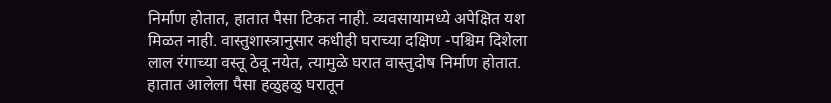निर्माण होतात, हातात पैसा टिकत नाही. व्यवसायामध्ये अपेक्षित यश मिळत नाही. वास्तुशास्त्रानुसार कधीही घराच्या दक्षिण -पश्चिम दिशेला लाल रंगाच्या वस्तू ठेवू नयेत, त्यामुळे घरात वास्तुदोष निर्माण होतात. हातात आलेला पैसा हळुहळु घरातून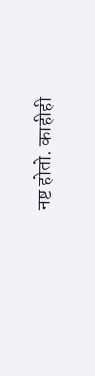नष्ट होतो. काहीही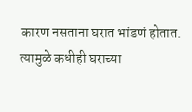कारण नसताना घरात भांडणं होतात. त्यामुळे कधीही घराच्या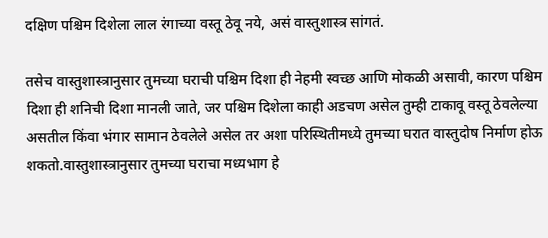दक्षिण पश्चिम दिशेला लाल रंगाच्या वस्तू ठेवू नये, असं वास्तुशास्त्र सांगतं.

तसेच वास्तुशास्त्रानुसार तुमच्या घराची पश्चिम दिशा ही नेहमी स्वच्छ आणि मोकळी असावी, कारण पश्चिम दिशा ही शनिची दिशा मानली जाते, जर पश्चिम दिशेला काही अडचण असेल तुम्ही टाकावू वस्तू ठेवलेल्या असतील किंवा भंगार सामान ठेवलेले असेल तर अशा परिस्थितीमध्ये तुमच्या घरात वास्तुदोष निर्माण होऊ शकतो.वास्तुशास्त्रानुसार तुमच्या घराचा मध्यभाग हे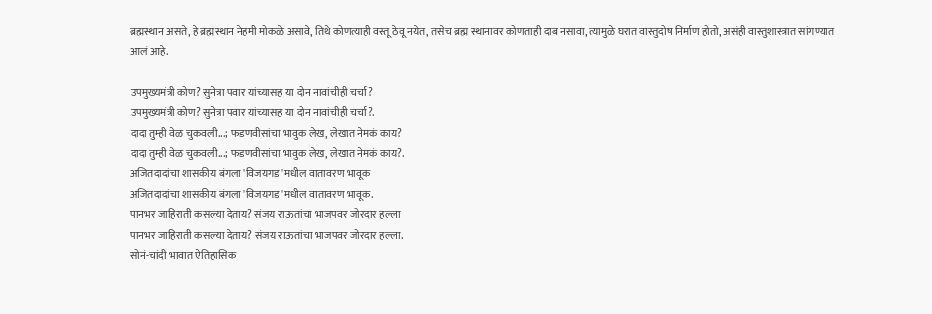ब्रह्मस्थान असते, हे ब्रह्मस्थान नेहमी मोकळे असावे, तिथे कोणत्याही वस्तू ठेवू नयेत, तसेच ब्रह्म स्थानावर कोणताही दाब नसावा, त्यामुळे घरात वास्तुदोष निर्माण होतो, असंही वास्तुशास्त्रात सांगण्यात आलं आहे.

उपमुख्यमंत्री कोण? सुनेत्रा पवार यांच्यासह या दोन नावांचीही चर्चा?
उपमुख्यमंत्री कोण? सुनेत्रा पवार यांच्यासह या दोन नावांचीही चर्चा?.
दादा तुम्ही वेळ चुकवली...; फडणवीसांचा भावुक लेख, लेखात नेमकं काय?
दादा तुम्ही वेळ चुकवली...; फडणवीसांचा भावुक लेख, लेखात नेमकं काय?.
अजितदादांचा शासकीय बंगला 'विजयगड'मधील वातावरण भावूक
अजितदादांचा शासकीय बंगला 'विजयगड'मधील वातावरण भावूक.
पानभर जाहिराती कसल्या देताय? संजय राऊतांचा भाजपवर जोरदार हल्ला
पानभर जाहिराती कसल्या देताय? संजय राऊतांचा भाजपवर जोरदार हल्ला.
सोनं-चांदी भावात ऐतिहासिक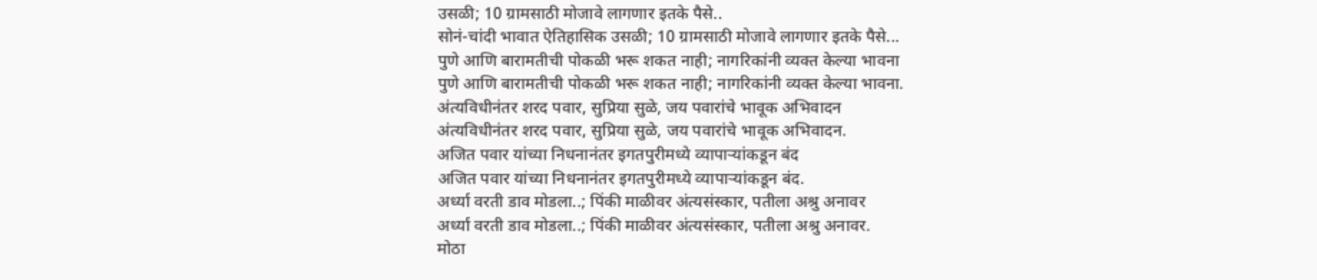उसळी; 10 ग्रामसाठी मोजावे लागणार इतके पैसे..
सोनं-चांदी भावात ऐतिहासिक उसळी; 10 ग्रामसाठी मोजावे लागणार इतके पैसे...
पुणे आणि बारामतीची पोकळी भरू शकत नाही; नागरिकांनी व्यक्त केल्या भावना
पुणे आणि बारामतीची पोकळी भरू शकत नाही; नागरिकांनी व्यक्त केल्या भावना.
अंत्यविधीनंतर शरद पवार, सुप्रिया सुळे, जय पवारांचे भावूक अभिवादन
अंत्यविधीनंतर शरद पवार, सुप्रिया सुळे, जय पवारांचे भावूक अभिवादन.
अजित पवार यांच्या निधनानंतर इगतपुरीमध्ये व्यापाऱ्यांकडून बंद
अजित पवार यांच्या निधनानंतर इगतपुरीमध्ये व्यापाऱ्यांकडून बंद.
अर्ध्या वरती डाव मोडला..; पिंकी माळीवर अंत्यसंस्कार, पतीला अश्रु अनावर
अर्ध्या वरती डाव मोडला..; पिंकी माळीवर अंत्यसंस्कार, पतीला अश्रु अनावर.
मोठा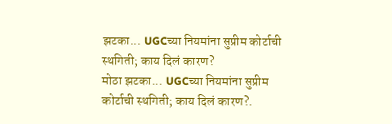झटका... UGCच्या नियमांना सुप्रीम कोर्टाची स्थगिती; काय दिलं कारण?
मोठा झटका... UGCच्या नियमांना सुप्रीम कोर्टाची स्थगिती; काय दिलं कारण?.